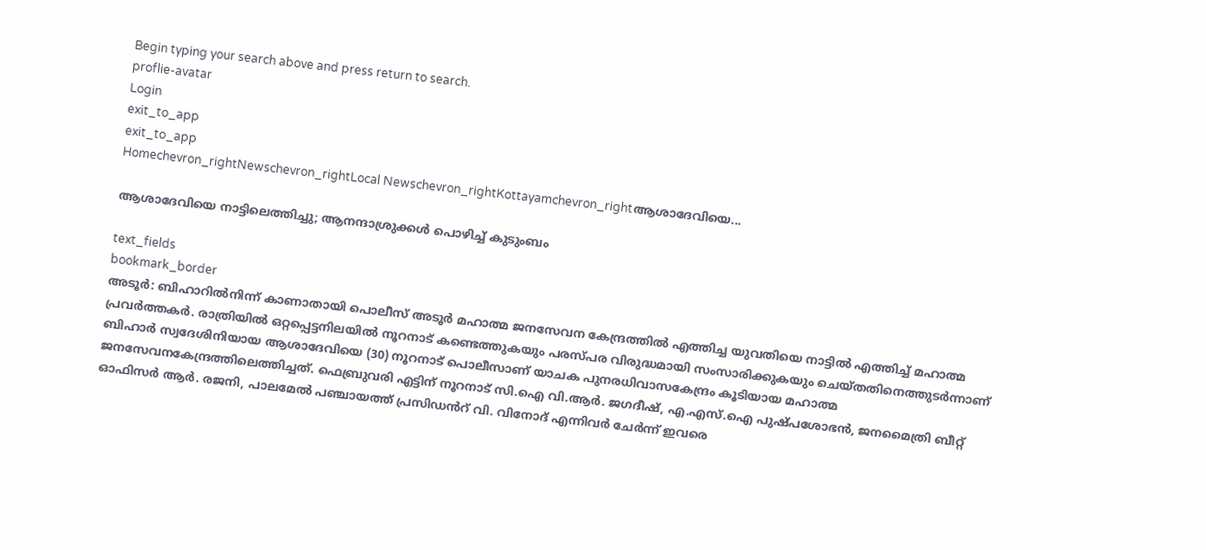Begin typing your search above and press return to search.
proflie-avatar
Login
exit_to_app
exit_to_app
Homechevron_rightNewschevron_rightLocal Newschevron_rightKottayamchevron_rightആശാദേവിയെ...

ആശാദേവിയെ നാട്ടിലെത്തിച്ചു; ആനന്ദാശ്രുക്കൾ പൊഴിച്ച് കുടുംബം

text_fields
bookmark_border
അടൂര്‍: ബിഹാറിൽനിന്ന് കാണാതായി പൊലീസ് അടൂർ മഹാത്മ ജനസേവന കേന്ദ്രത്തിൽ എത്തിച്ച യുവതിയെ നാട്ടിൽ എത്തിച്ച് മഹാത്മ പ്രവർത്തകർ. രാത്രിയിൽ ഒറ്റപ്പെട്ടനിലയില്‍ നൂറനാട് കണ്ടെത്തുകയും പരസ്പര വിരുദ്ധമായി സംസാരിക്കുകയും ചെയ്തതിനെത്തുടര്‍ന്നാണ് ബിഹാര്‍ സ്വദേശിനിയായ ആശാദേവിയെ (30) നൂറനാട് പൊലീസാണ് യാചക പുനരധിവാസകേന്ദ്രം കൂടിയായ മഹാത്മ ജനസേവനകേന്ദ്രത്തിലെത്തിച്ചത്. ഫെബ്രുവരി എട്ടിന് നൂറനാട് സി.ഐ വി.ആര്‍. ജഗദീഷ്, എ.എസ്.ഐ പുഷ്പശോഭന്‍, ജനമൈത്രി ബീറ്റ് ഓഫിസര്‍ ആര്‍. രജനി, പാലമേല്‍ പഞ്ചായത്ത് പ്രസിഡൻറ് വി. വിനോദ് എന്നിവര്‍ ചേര്‍ന്ന് ഇവരെ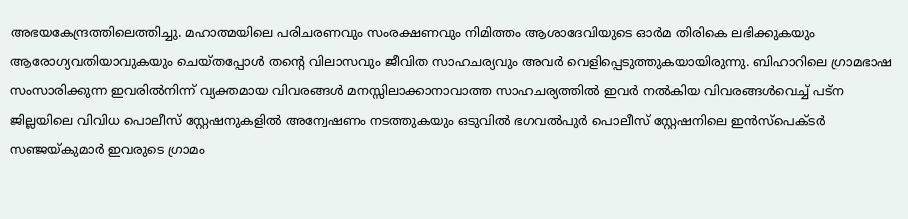അഭയകേന്ദ്രത്തിലെത്തിച്ചു. മഹാത്മയിലെ പരിചരണവും സംരക്ഷണവും നിമിത്തം ആശാദേവിയുടെ ഓര്‍മ തിരികെ ലഭിക്കുകയും ആരോഗ്യവതിയാവുകയും ചെയ്തപ്പോൾ തന്‍റെ വിലാസവും ജീവിത സാഹചര്യവും അവർ വെളിപ്പെടുത്തുകയായിരുന്നു. ബിഹാറിലെ ഗ്രാമഭാഷ സംസാരിക്കുന്ന ഇവരില്‍നിന്ന് വ്യക്തമായ വിവരങ്ങള്‍ മനസ്സിലാക്കാനാവാത്ത സാഹചര്യത്തില്‍ ഇവര്‍ നല്‍കിയ വിവരങ്ങള്‍വെച്ച് പട്ന ജില്ലയിലെ വിവിധ പൊലീസ് സ്റ്റേഷനുകളില്‍ അന്വേഷണം നടത്തുകയും ഒടുവില്‍ ഭഗവൽപുര്‍ പൊലീസ് സ്റ്റേഷനിലെ ഇന്‍സ്‌പെക്ടര്‍ സഞ്ജയ്കുമാര്‍ ഇവരുടെ ഗ്രാമം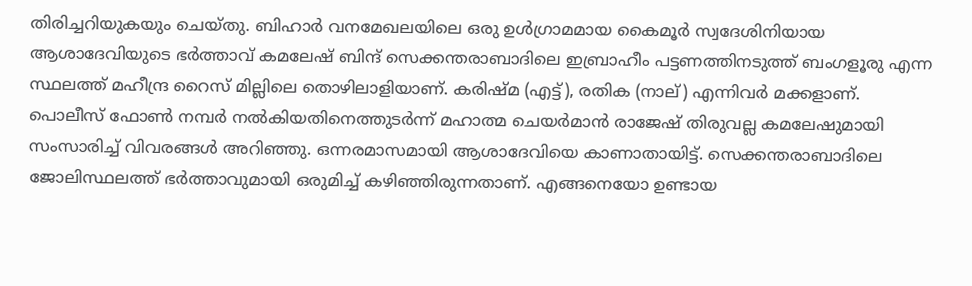തിരിച്ചറിയുകയും ചെയ്തു. ബിഹാര്‍ വനമേഖലയിലെ ഒരു ഉള്‍ഗ്രാമമായ കൈമൂര്‍ സ്വദേശിനിയായ ആശാദേവിയുടെ ഭര്‍ത്താവ് കമലേഷ് ബിന്ദ് സെക്കന്തരാബാദിലെ ഇബ്രാഹീം പട്ടണത്തിനടുത്ത് ബംഗളൂരു എന്ന സ്ഥലത്ത് മഹീന്ദ്ര റൈസ് മില്ലിലെ തൊഴിലാളിയാണ്. കരിഷ്മ (എട്ട്), രതിക (നാല്) എന്നിവർ മക്കളാണ്. പൊലീസ് ഫോണ്‍ നമ്പര്‍ നൽകിയതിനെത്തുടര്‍ന്ന് മഹാത്മ ചെയർമാൻ രാജേഷ് തിരുവല്ല കമലേഷുമായി സംസാരിച്ച് വിവരങ്ങള്‍ അറിഞ്ഞു. ഒന്നരമാസമായി ആശാദേവിയെ കാണാതായിട്ട്. സെക്കന്തരാബാദിലെ ജോലിസ്ഥലത്ത് ഭര്‍ത്താവുമായി ഒരുമിച്ച് കഴിഞ്ഞിരുന്നതാണ്. എങ്ങനെയോ ഉണ്ടായ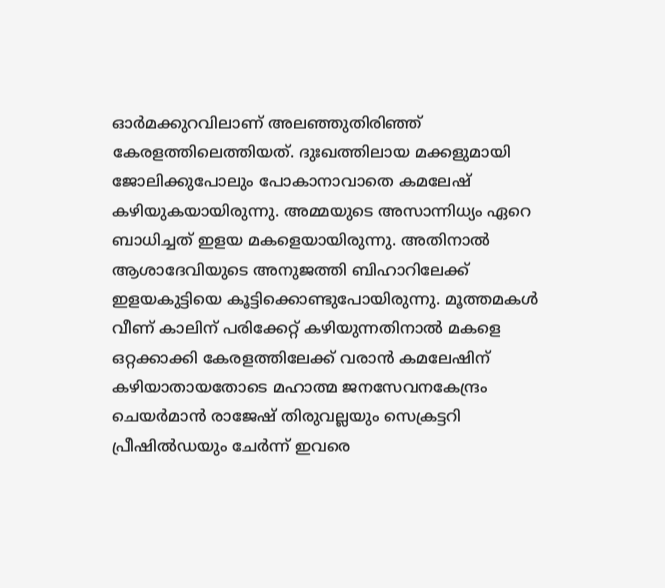ഓര്‍മക്കുറവിലാണ് അലഞ്ഞുതിരിഞ്ഞ് കേരളത്തിലെത്തിയത്. ദുഃഖത്തിലായ മക്കളുമായി ജോലിക്കുപോലും പോകാനാവാതെ കമലേഷ് കഴിയുകയായിരുന്നു. അമ്മയുടെ അസാന്നിധ്യം ഏറെ ബാധിച്ചത് ഇളയ മകളെയായിരുന്നു. അതിനാല്‍ ആശാദേവിയുടെ അനുജത്തി ബിഹാറിലേക്ക് ഇളയകുട്ടിയെ കൂട്ടിക്കൊണ്ടുപോയിരുന്നു. മൂത്തമകള്‍ വീണ് കാലിന് പരിക്കേറ്റ് കഴിയുന്നതിനാല്‍ മകളെ ഒറ്റക്കാക്കി കേരളത്തിലേക്ക് വരാന്‍ കമലേഷിന് കഴിയാതായതോടെ മഹാത്മ ജനസേവനകേന്ദ്രം ചെയര്‍മാന്‍ രാജേഷ് തിരുവല്ലയും സെക്രട്ടറി പ്രീഷില്‍ഡയും ചേര്‍ന്ന് ഇവരെ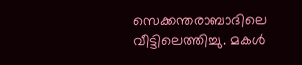സെക്കന്തരാബാദിലെ വീട്ടിലെത്തിച്ചു. മകള്‍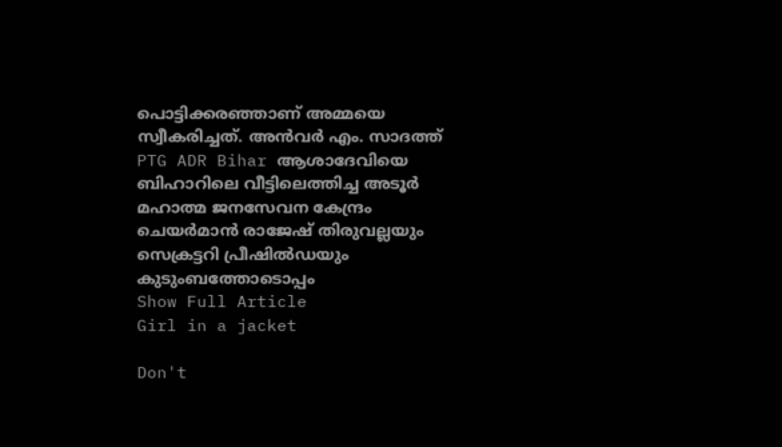പൊട്ടിക്കരഞ്ഞാണ് അമ്മയെ സ്വീകരിച്ചത്. അൻവർ എം. സാദത്ത് PTG ADR Bihar ആശാദേവിയെ ബിഹാറിലെ വീട്ടിലെത്തിച്ച അടൂർ മഹാത്മ ജനസേവന കേന്ദ്രം ചെയർമാൻ രാജേഷ് തിരുവല്ലയും സെക്രട്ടറി പ്രീഷിൽഡയും കുടുംബത്തോടൊപ്പം
Show Full Article
Girl in a jacket

Don't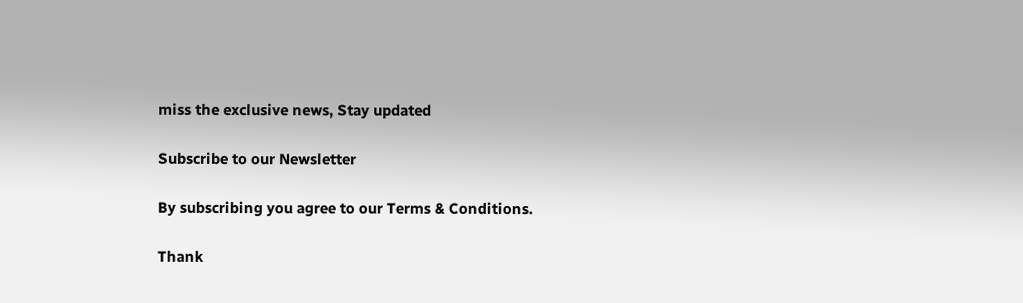miss the exclusive news, Stay updated

Subscribe to our Newsletter

By subscribing you agree to our Terms & Conditions.

Thank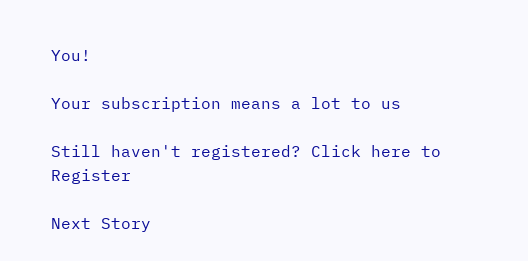You!

Your subscription means a lot to us

Still haven't registered? Click here to Register

Next Story